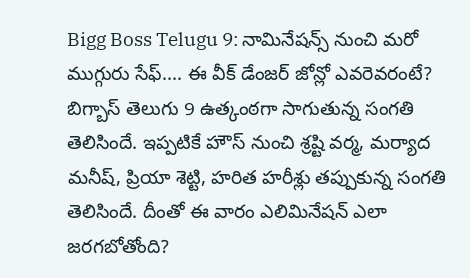Bigg Boss Telugu 9: నామినేషన్స్ నుంచి మరో ముగ్గురు సేఫ్.... ఈ వీక్ డేంజర్ జోన్లో ఎవరెవరంటే?
బిగ్బాస్ తెలుగు 9 ఉత్కంఠగా సాగుతున్న సంగతి తెలిసిందే. ఇప్పటికే హౌస్ నుంచి శ్రష్టి వర్మ, మర్యాద మనీష్, ప్రియా శెట్టి, హరిత హరీశ్లు తప్పుకున్న సంగతి తెలిసిందే. దీంతో ఈ వారం ఎలిమినేషన్ ఎలా జరగబోతోంది?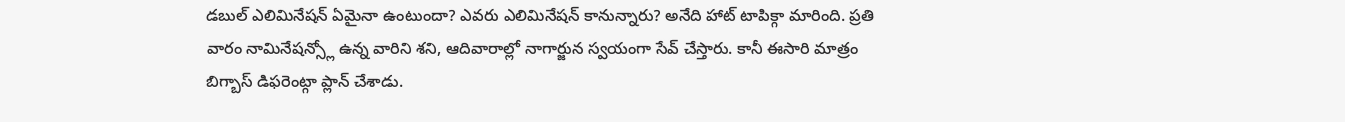డబుల్ ఎలిమినేషన్ ఏమైనా ఉంటుందా? ఎవరు ఎలిమినేషన్ కానున్నారు? అనేది హాట్ టాపిక్గా మారింది. ప్రతి వారం నామినేషన్స్లో ఉన్న వారిని శని, ఆదివారాల్లో నాగార్జున స్వయంగా సేవ్ చేస్తారు. కానీ ఈసారి మాత్రం బిగ్బాస్ డిఫరెంట్గా ప్లాన్ చేశాడు.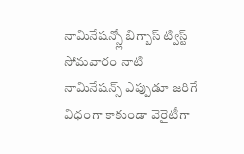నామినేషన్స్లో బిగ్బాస్ ట్విస్ట్
సోమవారం నాటి నామినేషన్స్ ఎప్పుడూ జరిగే విధంగా కాకుండా వెరైటీగా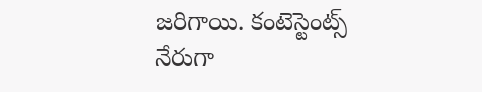జరిగాయి. కంటెస్టెంట్స్ నేరుగా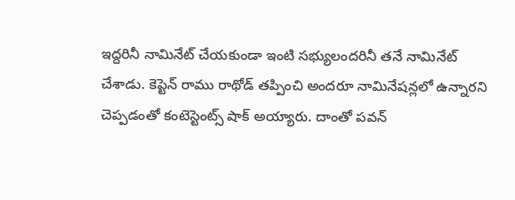ఇద్దరినీ నామినేట్ చేయకుండా ఇంటి సభ్యులందరినీ తనే నామినేట్ చేశాడు. కెప్టెన్ రాము రాథోడ్ తప్పించి అందరూ నామినేషన్లలో ఉన్నారని చెప్పడంతో కంటెస్టెంట్స్ షాక్ అయ్యారు. దాంతో పవన్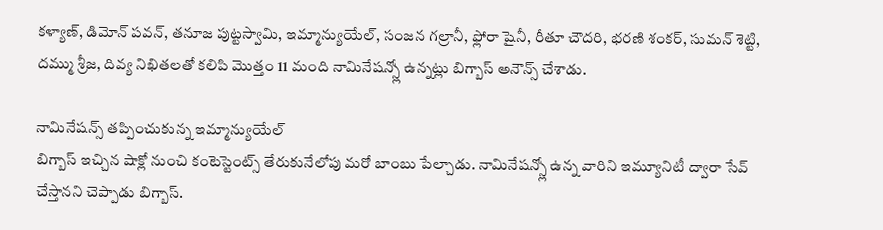కళ్యాణ్, డిమోన్ పవన్, తనూజ పుట్టస్వామి, ఇమ్మాన్యుయేల్, సంజన గల్రానీ, ఫ్లోరా షైనీ, రీతూ చౌదరి, భరణి శంకర్, సుమన్ శెట్టి, దమ్ము శ్రీజ, దివ్య నిఖితలతో కలిపి మొత్తం 11 మంది నామినేషన్స్లో ఉన్నట్లు బిగ్బాస్ అనౌన్స్ చేశాడు.

నామినేషన్స్ తప్పించుకున్న ఇమ్మాన్యుయేల్
బిగ్బాస్ ఇచ్చిన షాక్లో నుంచి కంటెస్టెంట్స్ తేరుకునేలోపు మరో బాంబు పేల్చాడు. నామినేషన్స్లో ఉన్న వారిని ఇమ్యూనిటీ ద్వారా సేవ్ చేస్తానని చెప్పాడు బిగ్బాస్.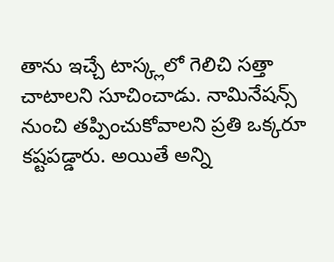తాను ఇచ్చే టాస్క్లలో గెలిచి సత్తా చాటాలని సూచించాడు. నామినేషన్స్ నుంచి తప్పించుకోవాలని ప్రతి ఒక్కరూ కష్టపడ్డారు. అయితే అన్ని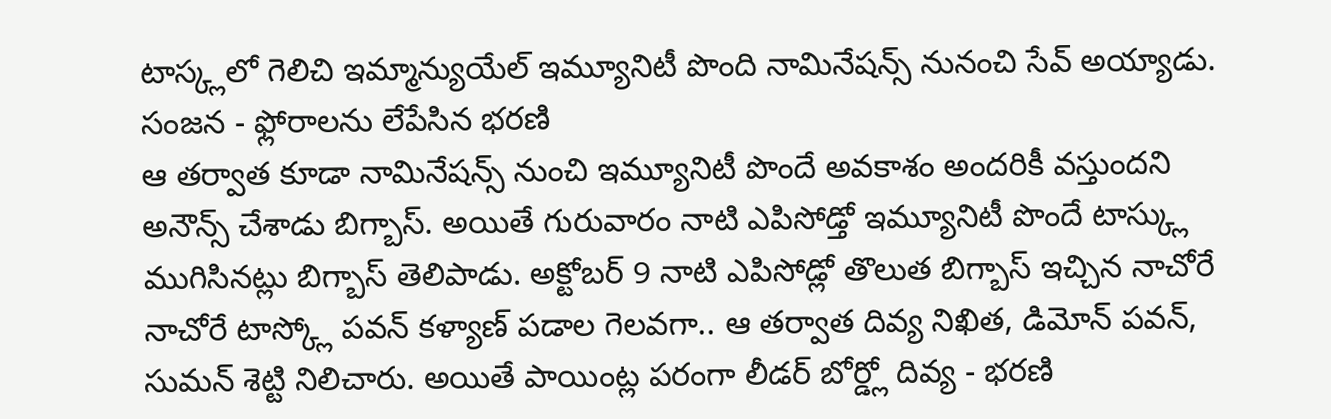టాస్క్లలో గెలిచి ఇమ్మాన్యుయేల్ ఇమ్యూనిటీ పొంది నామినేషన్స్ నునంచి సేవ్ అయ్యాడు.
సంజన - ఫ్లోరాలను లేపేసిన భరణి
ఆ తర్వాత కూడా నామినేషన్స్ నుంచి ఇమ్యూనిటీ పొందే అవకాశం అందరికీ వస్తుందని అనౌన్స్ చేశాడు బిగ్బాస్. అయితే గురువారం నాటి ఎపిసోడ్తో ఇమ్యూనిటీ పొందే టాస్క్లు ముగిసినట్లు బిగ్బాస్ తెలిపాడు. అక్టోబర్ 9 నాటి ఎపిసోడ్లో తొలుత బిగ్బాస్ ఇచ్చిన నాచోరే నాచోరే టాస్క్లో పవన్ కళ్యాణ్ పడాల గెలవగా.. ఆ తర్వాత దివ్య నిఖిత, డిమోన్ పవన్, సుమన్ శెట్టి నిలిచారు. అయితే పాయింట్ల పరంగా లీడర్ బోర్డ్లో దివ్య - భరణి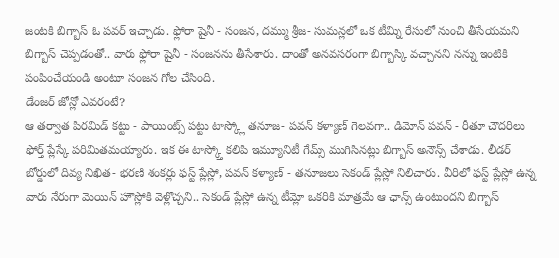జంటకి బిగ్బాస్ ఓ పవర్ ఇచ్చాడు. ఫ్లోరా షైనీ - సంజన, దమ్ము శ్రీజ- సుమన్లలో ఒక టీమ్ని రేసులో నుంచి తీసేయమని బిగ్బాస్ చెప్పడంతో.. వారు ఫ్లోరా షైనీ - సంజనను తీసేశారు. దాంతో అనవసరంగా బిగ్బాస్కి వచ్చానని నన్ను ఇంటికి పంపించేయండి అంటూ సంజన గోల చేసింది.
డేంజర్ జోన్లో ఎవరంటే?
ఆ తర్వాత పిరమిడ్ కట్టు - పాయింట్స్ పట్టు టాస్క్లో తనూజ- పవన్ కళ్యాణ్ గెలవగా.. డిమోన్ పవన్ - రీతూ చౌదరిలు ఫోర్త్ ప్లేస్కే పరిమితమయ్యారు. ఇక ఈ టాస్క్తో కలిపి ఇమ్యూనిటీ గేమ్స్ ముగిసినట్లు బిగ్బాస్ అనౌన్స్ చేశాడు. లీడర్ బోర్డులో దివ్య నిఖిత- భరణి శంకర్లు ఫస్ట్ ప్లేస్లో, పవన్ కళ్యాణ్ - తనూజలు సెకండ్ ప్లేస్లో నిలిచారు. వీరిలో ఫస్ట్ ప్లేస్లో ఉన్న వారు నేరుగా మెయిన్ హౌస్లోకి వెళ్లొచ్చని.. సెకండ్ ప్లేస్లో ఉన్న టీమ్లో ఒకరికి మాత్రమే ఆ ఛాన్స్ ఉంటుందని బిగ్బాస్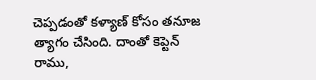చెప్పడంతో కళ్యాణ్ కోసం తనూజ త్యాగం చేసింది. దాంతో కెప్టెన్ రాము,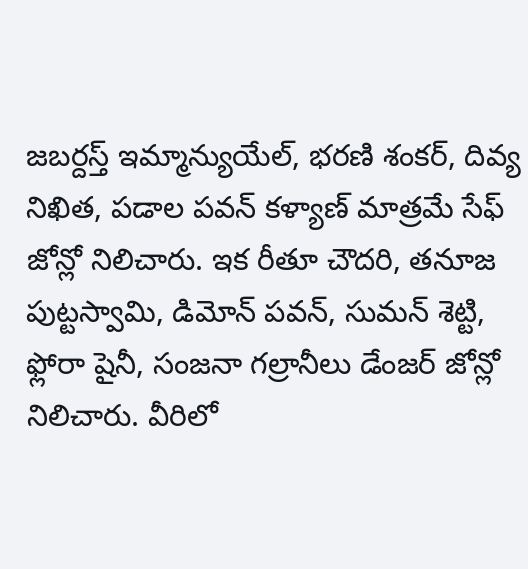జబర్దస్త్ ఇమ్మాన్యుయేల్, భరణి శంకర్, దివ్య నిఖిత, పడాల పవన్ కళ్యాణ్ మాత్రమే సేఫ్ జోన్లో నిలిచారు. ఇక రీతూ చౌదరి, తనూజ పుట్టస్వామి, డిమోన్ పవన్, సుమన్ శెట్టి, ఫ్లోరా షైనీ, సంజనా గల్రానీలు డేంజర్ జోన్లో నిలిచారు. వీరిలో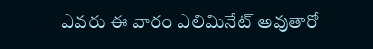ఎవరు ఈ వారం ఎలిమినేట్ అవుతారో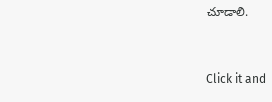చూడాలి.


Click it and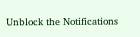Unblock the Notifications